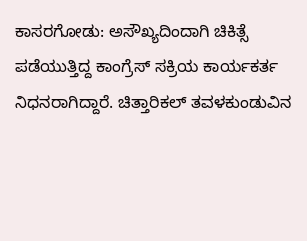ಕಾಸರಗೋಡು: ಅಸೌಖ್ಯದಿಂದಾಗಿ ಚಿಕಿತ್ಸೆ ಪಡೆಯುತ್ತಿದ್ದ ಕಾಂಗ್ರೆಸ್ ಸಕ್ರಿಯ ಕಾರ್ಯಕರ್ತ ನಿಧನರಾಗಿದ್ದಾರೆ. ಚಿತ್ತಾರಿಕಲ್ ತವಳಕುಂಡುವಿನ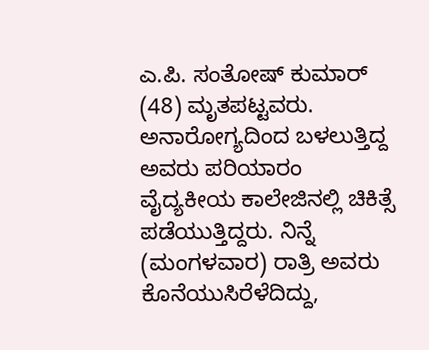ಎ.ಪಿ. ಸಂತೋಷ್ ಕುಮಾರ್ (48) ಮೃತಪಟ್ಟವರು. ಅನಾರೋಗ್ಯದಿಂದ ಬಳಲುತ್ತಿದ್ದ ಅವರು ಪರಿಯಾರಂ ವೈದ್ಯಕೀಯ ಕಾಲೇಜಿನಲ್ಲಿ ಚಿಕಿತ್ಸೆ ಪಡೆಯುತ್ತಿದ್ದರು. ನಿನ್ನೆ (ಮಂಗಳವಾರ) ರಾತ್ರಿ ಅವರು ಕೊನೆಯುಸಿರೆಳೆದಿದ್ದು,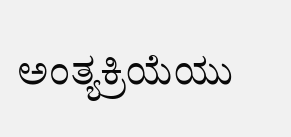ಅಂತ್ಯಕ್ರಿಯೆಯು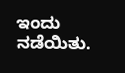ಇಂದು ನಡೆಯಿತು.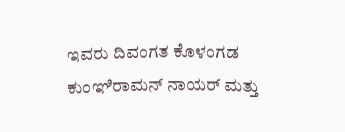ಇವರು ದಿವಂಗತ ಕೊಳಂಗಡ ಕುಂಞಿರಾಮನ್ ನಾಯರ್ ಮತ್ತು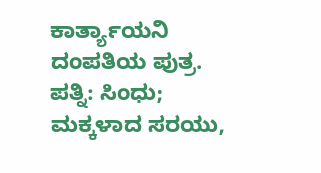ಕಾರ್ತ್ಯಾಯನಿ ದಂಪತಿಯ ಪುತ್ರ. ಪತ್ನಿ: ಸಿಂಧು; ಮಕ್ಕಳಾದ ಸರಯು,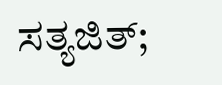ಸತ್ಯಜಿತ್;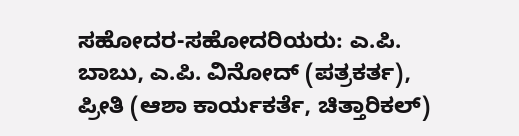ಸಹೋದರ-ಸಹೋದರಿಯರು: ಎ.ಪಿ. ಬಾಬು, ಎ.ಪಿ. ವಿನೋದ್ (ಪತ್ರಕರ್ತ), ಪ್ರೀತಿ (ಆಶಾ ಕಾರ್ಯಕರ್ತೆ, ಚಿತ್ತಾರಿಕಲ್)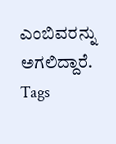ಎಂಬಿವರನ್ನು ಅಗಲಿದ್ದಾರೆ.
Tags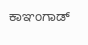ಕಾಞಂಗಾಡ್